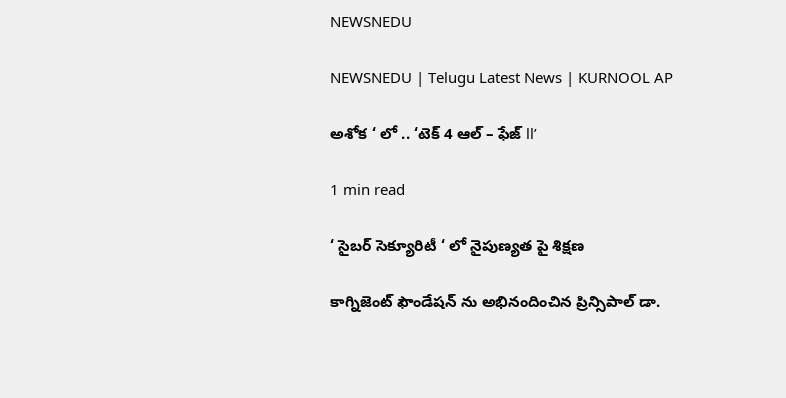NEWSNEDU

NEWSNEDU | Telugu Latest News | KURNOOL AP

అశోక ‘ లో .. ‘టెక్ 4 ఆల్ – ఫేజ్ ll’

1 min read

‘ సైబర్ సెక్యూరిటీ ‘ లో నైపుణ్యత పై శిక్షణ

కాగ్నిజెంట్ ఫౌండేషన్ ను అభినందించిన ప్రిన్సిపాల్ డా.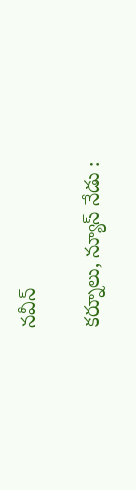నవీన్

కర్నూలు, న్యూస్ నేడు :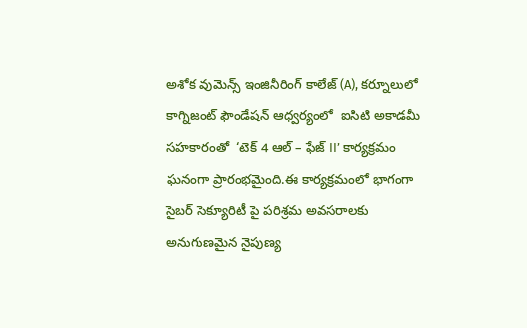అశోక వుమెన్స్ ఇంజినీరింగ్ కాలేజ్ (A), కర్నూలులో కాగ్నిజంట్ ఫౌండేషన్ ఆధ్వర్యంలో  ఐసిటి అకాడమీ సహకారంతో  ‘టెక్ 4 ఆల్ – ఫేజ్ II’ కార్యక్రమం ఘనంగా ప్రారంభమైంది.ఈ కార్యక్రమంలో భాగంగా సైబర్ సెక్యూరిటీ పై పరిశ్రమ అవసరాలకు అనుగుణమైన నైపుణ్య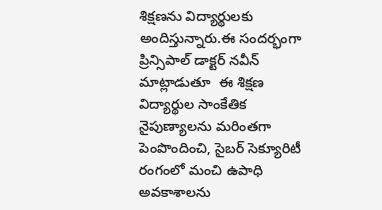శిక్షణను విద్యార్థులకు అందిస్తున్నారు.ఈ సందర్భంగా ప్రిన్సిపాల్ డాక్టర్ నవీన్ మాట్లాడుతూ  ఈ శిక్షణ విద్యార్థుల సాంకేతిక నైపుణ్యాలను మరింతగా పెంపొందించి, సైబర్ సెక్యూరిటీ రంగంలో మంచి ఉపాధి అవకాశాలను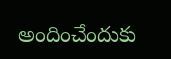అందించేందుకు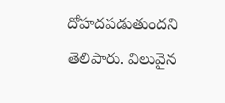దోహదపడుతుందని తెలిపారు. విలువైన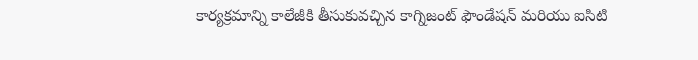కార్యక్రమాన్ని కాలేజీకి తీసుకువచ్చిన కాగ్నిజంట్ ఫౌండేషన్ మరియు ఐసిటి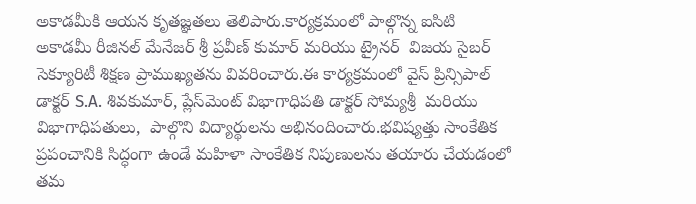అకాడమీకి ఆయన కృతజ్ఞతలు తెలిపారు.కార్యక్రమంలో పాల్గొన్న ఐసిటి అకాడమీ రీజినల్ మేనేజర్ శ్రీ ప్రవీణ్ కుమార్ మరియు ట్రైనర్  విజయ సైబర్ సెక్యూరిటీ శిక్షణ ప్రాముఖ్యతను వివరించారు.ఈ కార్యక్రమంలో వైస్ ప్రిన్సిపాల్ డాక్టర్ S.A. శివకుమార్, ప్లేస్‌మెంట్ విభాగాధిపతి డాక్టర్ సోమ్యశ్రీ  మరియు విభాగాధిపతులు,  పాల్గొని విద్యార్థులను అభినందించారు.భవిష్యత్తు సాంకేతిక ప్రపంచానికి సిద్ధంగా ఉండే మహిళా సాంకేతిక నిపుణులను తయారు చేయడంలో తమ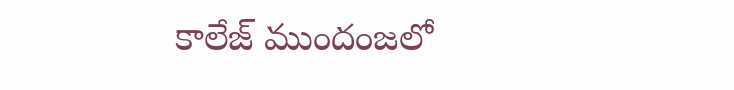కాలేజ్ ముందంజలో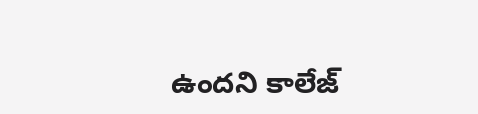ఉందని కాలేజ్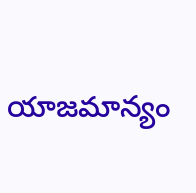యాజమాన్యం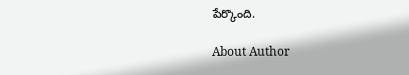పేర్కొంది.

About Author